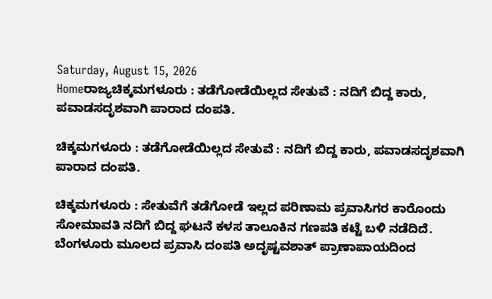Saturday, August 15, 2026
Homeರಾಜ್ಯಚಿಕ್ಕಮಗಳೂರು : ತಡೆಗೋಡೆಯಿಲ್ಲದ ಸೇತುವೆ : ನದಿಗೆ ಬಿದ್ದ ಕಾರು, ಪವಾಡಸದೃಶವಾಗಿ ಪಾರಾದ ದಂಪತಿ.

ಚಿಕ್ಕಮಗಳೂರು : ತಡೆಗೋಡೆಯಿಲ್ಲದ ಸೇತುವೆ : ನದಿಗೆ ಬಿದ್ದ ಕಾರು, ಪವಾಡಸದೃಶವಾಗಿ ಪಾರಾದ ದಂಪತಿ.

ಚಿಕ್ಕಮಗಳೂರು : ಸೇತುವೆಗೆ ತಡೆಗೋಡೆ ಇಲ್ಲದ ಪರಿಣಾಮ ಪ್ರವಾಸಿಗರ ಕಾರೊಂದು ಸೋಮಾವತಿ ನದಿಗೆ ಬಿದ್ದ ಘಟನೆ ಕಳಸ ತಾಲೂಕಿನ ಗಣಪತಿ ಕಟ್ಟೆ ಬಳಿ ನಡೆದಿದೆ. ಬೆಂಗಳೂರು ಮೂಲದ ಪ್ರವಾಸಿ ದಂಪತಿ ಅದೃಷ್ಟವಶಾತ್ ಪ್ರಾಣಾಪಾಯದಿಂದ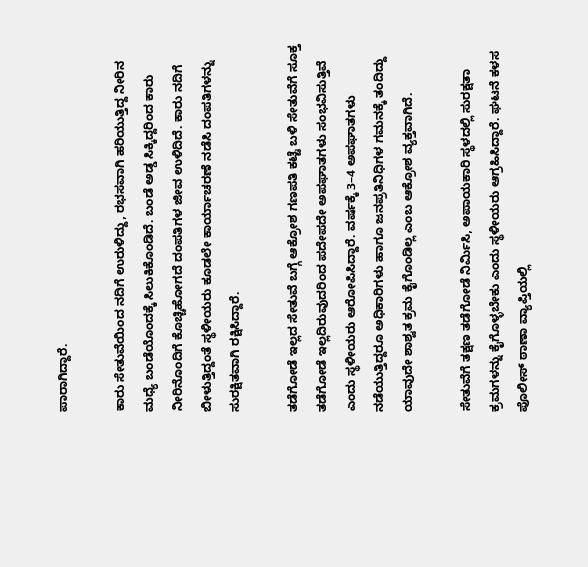ಪಾರಾಗಿದ್ದಾರೆ.

ಕಾರು ಸೇತುವೆಯಿಂದ ನದಿಗೆ ಉರುಳಿದ್ದು, ರಭಸವಾಗಿ ಹರಿಯುತ್ತಿದ್ದ ನೀರಿನ ಮಧ್ಯೆ ಬಂಡೆಯೊಂದಕ್ಕೆ ಸಿಲುಕಿಕೊಂಡಿದೆ. ಬಂಡೆ ಅಡ್ಡ ಸಿಕ್ಕಿದ್ದರಿಂದ ಕಾರು ನೀರಿನೊಂದಿಗೆ ಕೊಚ್ಚಿಹೋಗದೆ ದಂಪತಿಗಳ ಜೀವ ಉಳಿದಿದೆ. ಕಾರು ನದಿಗೆ ಬೀಳುತ್ತಿದ್ದಂತೆ ಸ್ಥಳೀಯರು ಕೂಡಲೇ ಕಾರ್ಯಾಚರಣೆ ನಡೆಸಿ ದಂಪತಿಗಳನ್ನು ಸುರಕ್ಷಿತವಾಗಿ ರಕ್ಷಿಸಿದ್ದಾರೆ.

ತಡೆಗೋಡೆ ಇಲ್ಲದ ಸೇತುವೆ ಬಗ್ಗೆ ಆಕ್ರೋಶ ಗಣಪತಿ ಕಟ್ಟೆ ಬಳಿ ಸೇತುವೆಗೆ ಸೂಕ್ತ ತಡೆಗೋಡೆ ಇಲ್ಲದಿರುವುದರಿಂದ ಪದೇಪದೇ ಅಪಘಾತಗಳು ಸಂಭವಿಸುತ್ತಿವೆ ಎಂದು ಸ್ಥಳೀಯರು ಆರೋಪಿಸಿದ್ದಾರೆ. ವರ್ಷಕ್ಕೆ 3–4 ಅಪಘಾತಗಳು ನಡೆಯುತ್ತಿದ್ದರೂ ಅಧಿಕಾರಿಗಳು ಹಾಗೂ ಜನಪ್ರತಿನಿಧಿಗಳ ಗಮನಕ್ಕೆ ತಂದಿದ್ದು ಯಾವುದೇ ಶಾಶ್ವತ ಕ್ರಮ ಕೈಗೊಂಡಿಲ್ಲ ಎಂಬ ಆಕ್ರೋಶ ವ್ಯಕ್ತವಾಗಿದೆ.

ಸೇತುವೆಗೆ ತಕ್ಷಣ ತಡೆಗೋಡೆ ನಿರ್ಮಿಸಿ, ಅಪಾಯಕಾರಿ ಸ್ಥಳದಲ್ಲಿ ಸುರಕ್ಷತಾ ಕ್ರಮಗಳನ್ನು ಕೈಗೊಳ್ಳಬೇಕು ಎಂದು ಸ್ಥಳೀಯರು ಆಗ್ರಹಿಸಿದ್ದಾರೆ. ಘಟನೆ ಕಳಸ ಪೊಲೀಸ್ ಠಾಣಾ ವ್ಯಾಪ್ತಿಯಲ್ಲಿ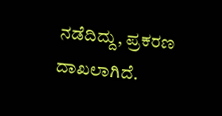ನಡೆದಿದ್ದು, ಪ್ರಕರಣ ದಾಖಲಾಗಿದೆ.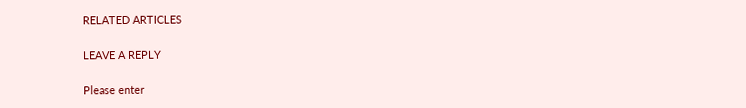RELATED ARTICLES

LEAVE A REPLY

Please enter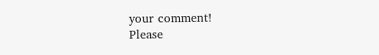your comment!
Please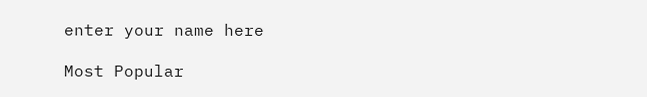enter your name here

Most Popular